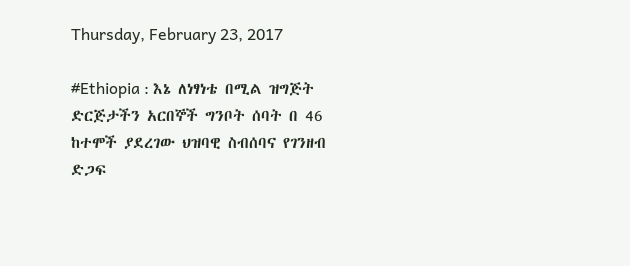Thursday, February 23, 2017

#Ethiopia : እኔ ለነፃነቴ በሚል ዝግጅት ድርጅታችን አርበኞች ግንቦት ሰባት በ 46 ከተሞች ያደረገው ህዝባዊ ስብሰባና የገንዘብ ድጋፍ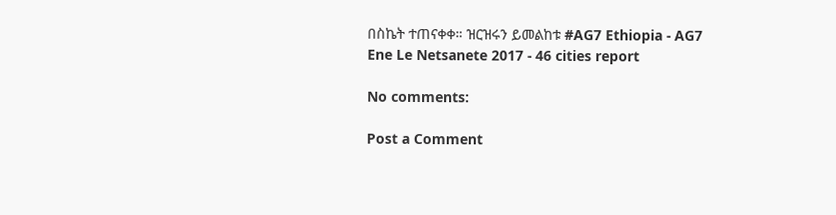በስኬት ተጠናቀቀ። ዝርዝሩን ይመልከቱ #AG7 Ethiopia - AG7 Ene Le Netsanete 2017 - 46 cities report

No comments:

Post a Comment